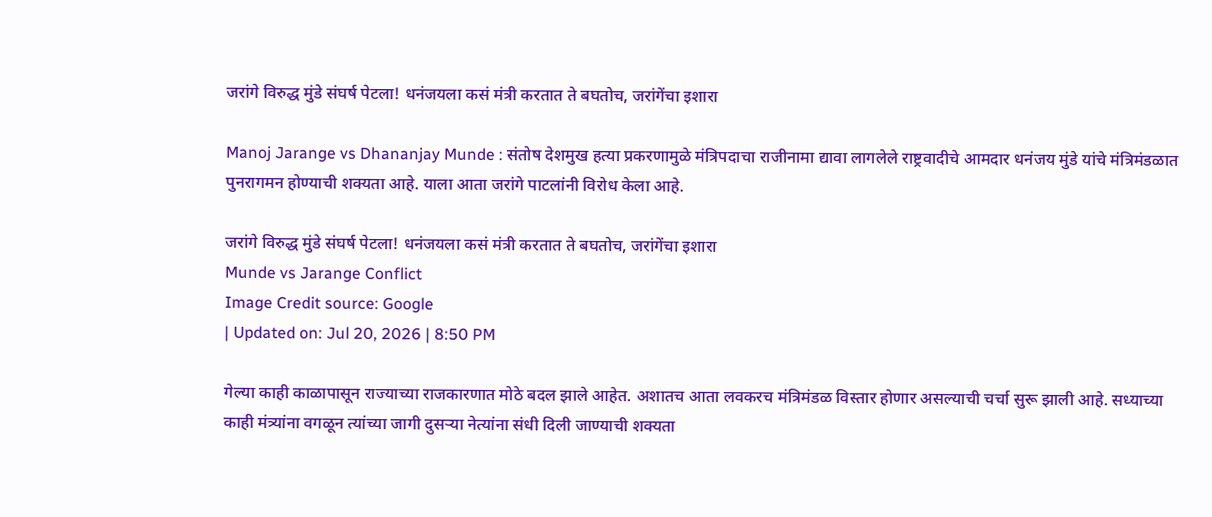जरांगे विरुद्ध मुंडे संघर्ष पेटला! धनंजयला कसं मंत्री करतात ते बघतोच, जरांगेंचा इशारा

Manoj Jarange vs Dhananjay Munde : संतोष देशमुख हत्या प्रकरणामुळे मंत्रिपदाचा राजीनामा द्यावा लागलेले राष्ट्रवादीचे आमदार धनंजय मुंडे यांचे मंत्रिमंडळात पुनरागमन होण्याची शक्यता आहे. याला आता जरांगे पाटलांनी विरोध केला आहे.

जरांगे विरुद्ध मुंडे संघर्ष पेटला! धनंजयला कसं मंत्री करतात ते बघतोच, जरांगेंचा इशारा
Munde vs Jarange Conflict
Image Credit source: Google
| Updated on: Jul 20, 2026 | 8:50 PM

गेल्या काही काळापासून राज्याच्या राजकारणात मोठे बदल झाले आहेत. अशातच आता लवकरच मंत्रिमंडळ विस्तार होणार असल्याची चर्चा सुरू झाली आहे. सध्याच्या काही मंत्र्यांना वगळून त्यांच्या जागी दुसऱ्या नेत्यांना संधी दिली जाण्याची शक्यता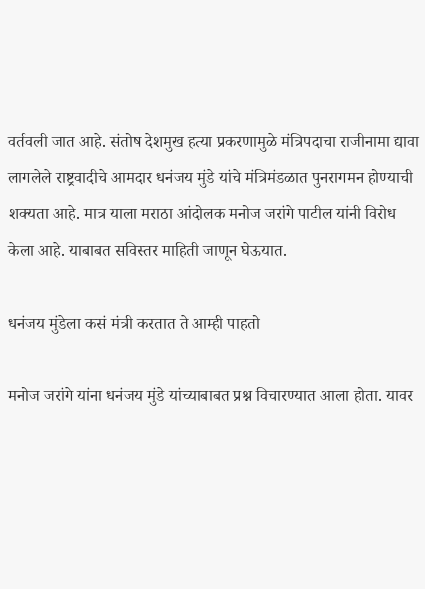वर्तवली जात आहे. संतोष देशमुख हत्या प्रकरणामुळे मंत्रिपदाचा राजीनामा द्यावा लागलेले राष्ट्रवादीचे आमदार धनंजय मुंडे यांचे मंत्रिमंडळात पुनरागमन होण्याची शक्यता आहे. मात्र याला मराठा आंदोलक मनोज जरांगे पाटील यांनी विरोध केला आहे. याबाबत सविस्तर माहिती जाणून घेऊयात.

धनंजय मुंडेला कसं मंत्री करतात ते आम्ही पाहतो

मनोज जरांगे यांना धनंजय मुंडे यांच्याबाबत प्रश्न विचारण्यात आला होता. यावर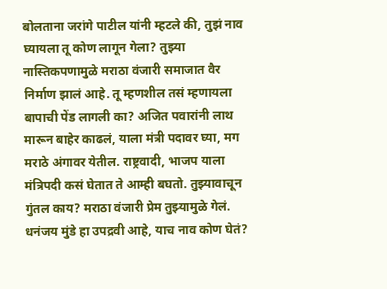बोलताना जरांगे पाटील यांनी म्हटले की, तुझं नाव घ्यायला तू कोण लागून गेला? तुझ्या नास्तिकपणामुळे मराठा वंजारी समाजात वैर निर्माण झालं आहे. तू म्हणशील तसं म्हणायला बापाची पेंड लागली का? अजित पवारांनी लाथ मारून बाहेर काढलं, याला मंत्री पदावर घ्या, मग मराठे अंगावर येतील. राष्ट्रवादी, भाजप याला मंत्रिपदी कसं घेतात ते आम्ही बघतो. तुझ्यावाचून गुंतल काय? मराठा वंजारी प्रेम तुझ्यामुळे गेलं. धनंजय मुंडे हा उपद्रवी आहे, याच नाव कोण घेतं?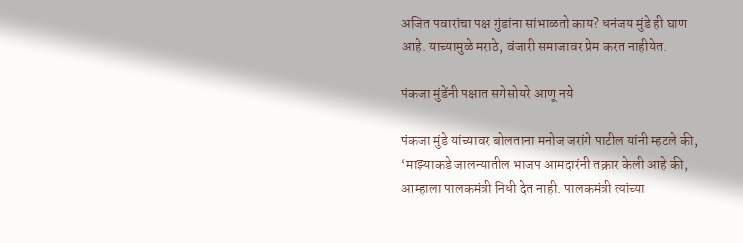अजित पवारांचा पक्ष गुंडांना सांभाळतो काय? धनंजय मुंडे ही घाण आहे. याच्यामुळे मराठे, वंजारी समाजावर प्रेम करत नाहीयेत.

पंकजा मुंडेंनी पक्षात सगेसोयरे आणू नये

पंकजा मुंडे यांच्यावर बोलताना मनोज जरांगे पाटील यांनी म्हटले की, ‘माझ्याकडे जालन्यातील भाजप आमदारंनी तक्रार केली आहे की, आम्हाला पालकमंत्री निधी देत नाही. पालकमंत्री त्यांच्या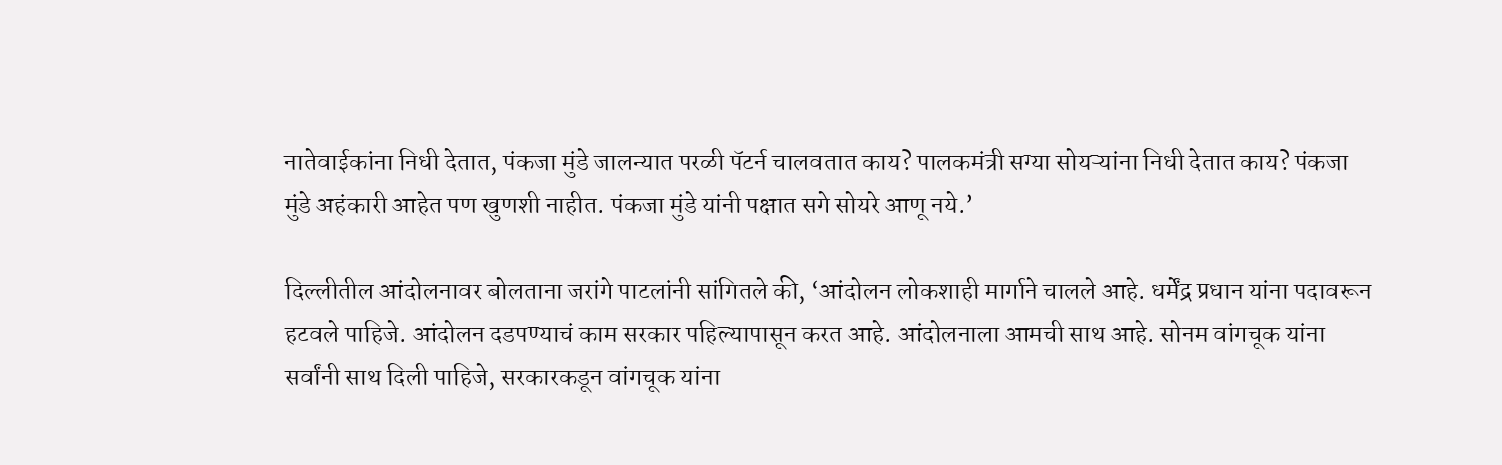नातेवाईकांना निधी देतात, पंकजा मुंडे जालन्यात परळी पॅटर्न चालवतात काय? पालकमंत्री सग्या सोयऱ्यांना निधी देतात काय? पंकजा मुंडे अहंकारी आहेत पण खुणशी नाहीत. पंकजा मुंडे यांनी पक्षात सगे सोयरे आणू नये.’

दिल्लीतील आंदोलनावर बोलताना जरांगे पाटलांनी सांगितले की, ‘आंदोलन लोकशाही मार्गाने चालले आहे. धर्मेंद्र प्रधान यांना पदावरून हटवले पाहिजे. आंदोलन दडपण्याचं काम सरकार पहिल्यापासून करत आहे. आंदोलनाला आमची साथ आहे. सोनम वांगचूक यांना सर्वांनी साथ दिली पाहिजे, सरकारकडून वांगचूक यांना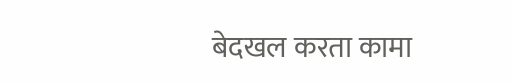बेदखल करता कामा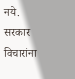नये. सरकार विचारांना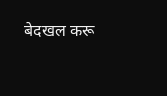बेदखल करू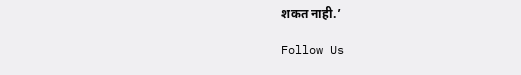शकत नाही.’

Follow Us